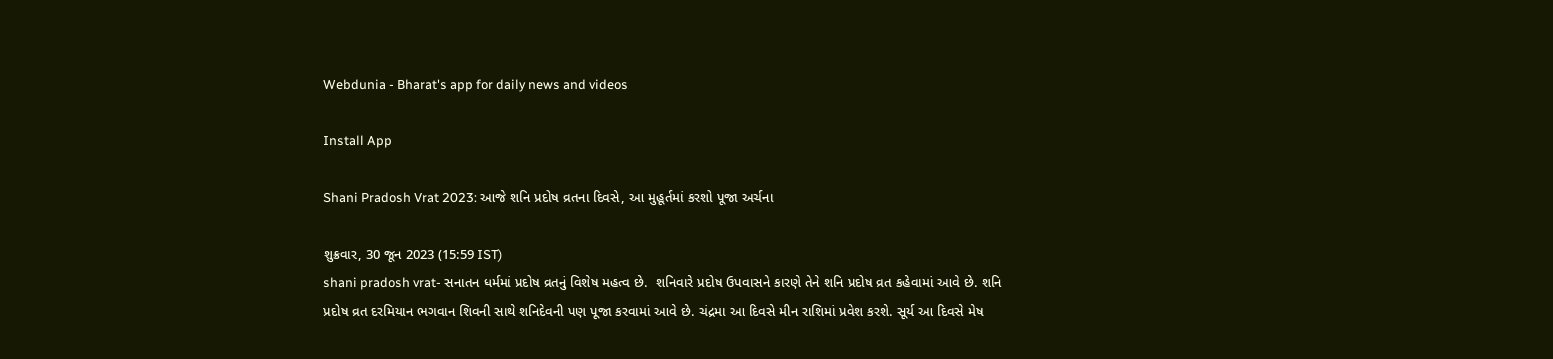Webdunia - Bharat's app for daily news and videos

Install App

Shani Pradosh Vrat 2023: આજે શનિ પ્રદોષ વ્રતના દિવસે, આ મુહૂર્તમાં કરશો પૂજા અર્ચના

શુક્રવાર, 30 જૂન 2023 (15:59 IST)
shani pradosh vrat- સનાતન ધર્મમાં પ્રદોષ વ્રતનું વિશેષ મહત્વ છે.  શનિવારે પ્રદોષ ઉપવાસને કારણે તેને શનિ પ્રદોષ વ્રત કહેવામાં આવે છે. શનિ પ્રદોષ વ્રત દરમિયાન ભગવાન શિવની સાથે શનિદેવની પણ પૂજા કરવામાં આવે છે. ચંદ્રમા આ દિવસે મીન રાશિમાં પ્રવેશ કરશે. સૂર્ય આ દિવસે મેષ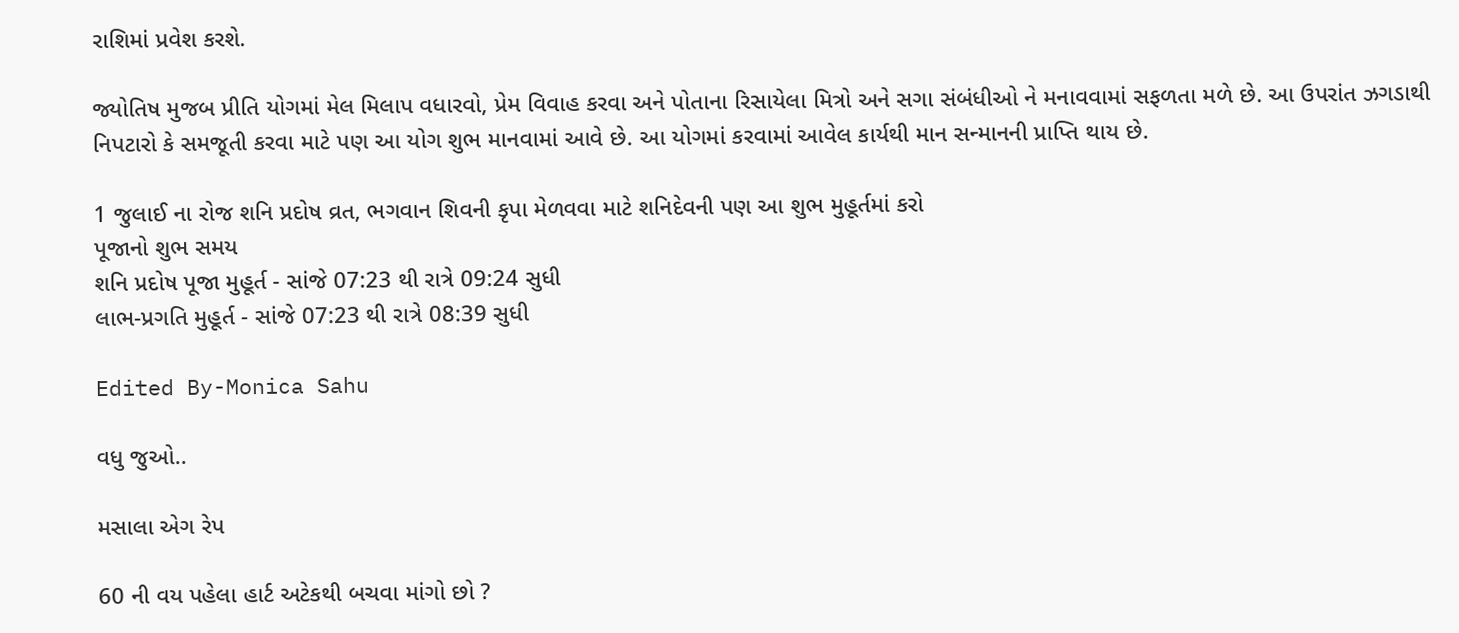રાશિમાં પ્રવેશ કરશે.

જ્યોતિષ મુજબ પ્રીતિ યોગમાં મેલ મિલાપ વધારવો, પ્રેમ વિવાહ કરવા અને પોતાના રિસાયેલા મિત્રો અને સગા સંબંધીઓ ને મનાવવામાં સફળતા મળે છે. આ ઉપરાંત ઝગડાથી નિપટારો કે સમજૂતી કરવા માટે પણ આ યોગ શુભ માનવામાં આવે છે. આ યોગમાં કરવામાં આવેલ કાર્યથી માન સન્માનની પ્રાપ્તિ થાય છે.

1 જુલાઈ ના રોજ શનિ પ્રદોષ વ્રત, ભગવાન શિવની કૃપા મેળવવા માટે શનિદેવની પણ આ શુભ મુહૂર્તમાં કરો
પૂજાનો શુભ સમય
શનિ પ્રદોષ પૂજા મુહૂર્ત - સાંજે 07:23 થી રાત્રે 09:24 સુધી
લાભ-પ્રગતિ મુહૂર્ત - સાંજે 07:23 થી રાત્રે 08:39 સુધી

Edited By-Monica Sahu

વધુ જુઓ..

મસાલા એગ રેપ

60 ની વય પહેલા હાર્ટ અટેકથી બચવા માંગો છો ?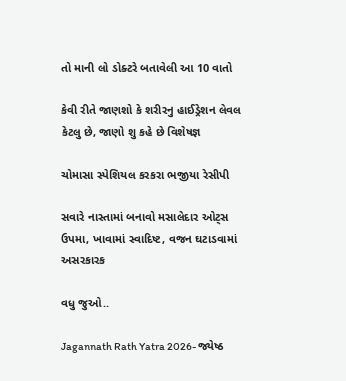તો માની લો ડોક્ટરે બતાવેલી આ 10 વાતો

કેવી રીતે જાણશો કે શરીરનુ હાઈડ્રેશન લેવલ કેટલુ છે, જાણો શુ કહે છે વિશેષજ્ઞ

ચોમાસા સ્પેશિયલ કરકરા ભજીયા રેસીપી

સવારે નાસ્તામાં બનાવો મસાલેદાર ઓટ્સ ઉપમા, ખાવામાં સ્વાદિષ્ટ, વજન ઘટાડવામાં અસરકારક

વધુ જુઓ..

Jagannath Rath Yatra 2026- જ્યેષ્ઠ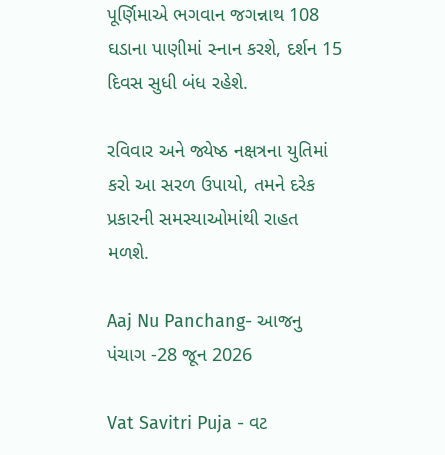પૂર્ણિમાએ ભગવાન જગન્નાથ 108 ઘડાના પાણીમાં સ્નાન કરશે, દર્શન 15 દિવસ સુધી બંધ રહેશે.

રવિવાર અને જ્યેષ્ઠ નક્ષત્રના યુતિમાં કરો આ સરળ ઉપાયો, તમને દરેક પ્રકારની સમસ્યાઓમાંથી રાહત મળશે.

Aaj Nu Panchang- આજનુ પંચાગ -28 જૂન 2026

Vat Savitri Puja - વટ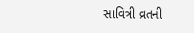સાવિત્રી વ્રતની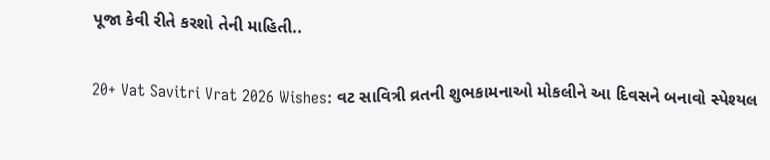પૂજા કેવી રીતે કરશો તેની માહિતી..

20+ Vat Savitri Vrat 2026 Wishes: વટ સાવિત્રી વ્રતની શુભકામનાઓ મોકલીને આ દિવસને બનાવો સ્પેશ્યલ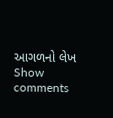આગળનો લેખ
Show comments